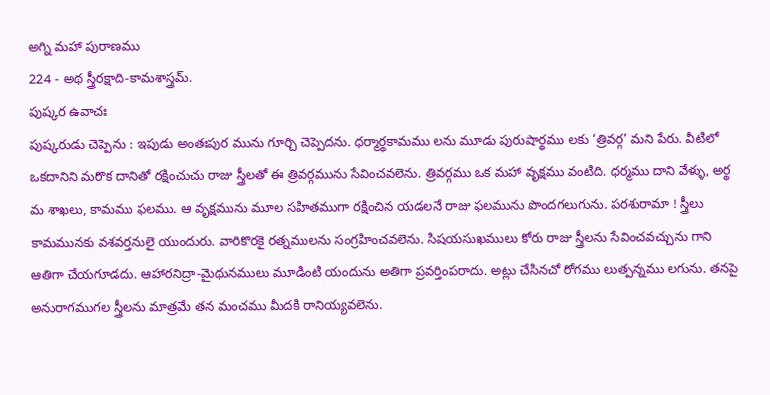అగ్ని మహా పురాణము
224 - అథ స్త్రీరక్షాది-కామశాస్త్రమ్.
పుష్కర ఉవాచః
పుష్కరుడు చెప్పెను : ఇపుడు అంతఃపుర మును గూర్చి చెప్పెదను. ధర్మార్థకామము లను మూడు పురుషార్థము లకు ‘త్రివర్గ’ మని పేరు. వీటిలో ఒకదానిని మరొక దానితో రక్షించుచు రాజు స్త్రీలతో ఈ త్రివర్గమును సేవించవలెను. త్రివర్గము ఒక మహా వృక్షము వంటిది. ధర్మము దాని వేళ్ళు, అర్థ మ శాఖలు, కామము ఫలము. ఆ వృక్షమును మూల సహితముగా రక్షించిన యడలనే రాజు ఫలమును పొందగలుగును. పరశురామా ! స్త్రీలు కామమునకు వశవర్తనులై యుందురు. వారికొరకై రత్నములను సంగ్రహించవలెను. సిషయసుఖములు కోరు రాజు స్త్రీలను సేవించవచ్చును గాని ఆతిగా చేయగూడదు. ఆహారనిద్రా-మైథునములు మూడింటి యందును అతిగా ప్రవర్తింపరాదు. అట్లు చేసినచో రోగము లుత్పన్నము లగును. తనపై అనురాగముగల స్త్రీలను మాత్రమే తన మంచము మీదకి రానియ్యవలెను.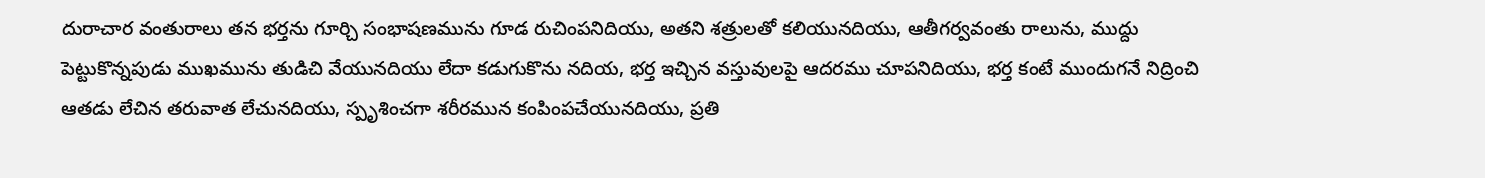దురాచార వంతురాలు తన భర్తను గూర్చి సంభాషణమును గూడ రుచింపనిదియు, అతని శత్రులతో కలియునదియు, ఆతీగర్వవంతు రాలును, ముద్దు పెట్టుకొన్నపుడు ముఖమును తుడిచి వేయునదియు లేదా కడుగుకొను నదియ, భర్త ఇచ్చిన వస్తువులపై ఆదరము చూపనిదియు, భర్త కంటే ముందుగనే నిద్రించి ఆతడు లేచిన తరువాత లేచునదియు, స్పృశించగా శరీరమున కంపింపచేయునదియు, ప్రతి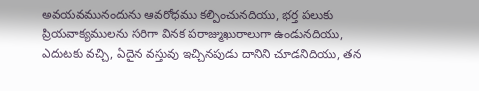అవయవమునందును ఆవరోధము కల్పించునదియు, భర్త పలుకు ప్రియవాక్యములను సరిగా వినక పరాజ్ముఖురాలుగా ఉండునదియు, ఎదుటకు వచ్చి, ఏదైన వస్తువు ఇచ్చినపుడు దానిని చూడనిదియు, తన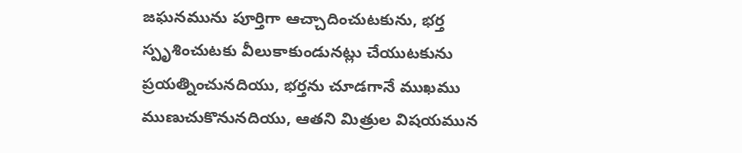జఘనమును పూర్తిగా ఆచ్చాదించుటకును, భర్త స్పృశించుటకు వీలుకాకుండునట్లు చేయుటకును ప్రయత్నించునదియు, భర్తను చూడగానే ముఖము ముణుచుకొనునదియు, ఆతని మిత్రుల విషయమున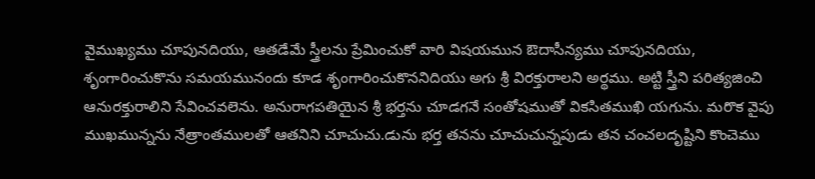వైముఖ్యము చూపునదియు, ఆతడేమే స్త్రీలను ప్రేమించుకో వారి విషయమున ఔదాసీన్యము చూపునదియు, శృంగారించుకొను సమయమునందు కూడ శృంగారించుకొననిదియు అగు శ్రీ విరక్తురాలని అర్థము. అట్టి స్త్రీని పరిత్యజించి ఆనురక్తురాలిని సేవించవలెను. అనురాగపతియైన శ్రీ భర్తను చూడగనే సంతోషముతో వికసితముఖి యగును. మరొక వైపు ముఖమున్నను నేత్రాంతములతో ఆతనిని చూచుచు.డును భర్త తనను చూచుచున్నపుడు తన చంచలదృష్టిని కొంచెము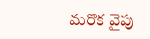మరొక వైపు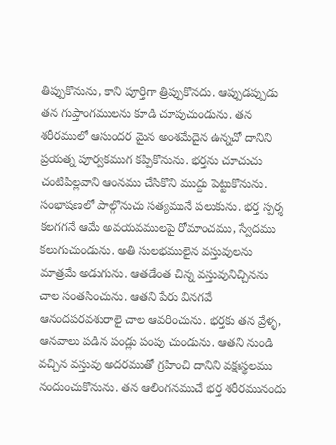తిప్పుకొనును, కాని పూర్తిగా త్రిప్పుకొనదు. ఆప్పుడప్పుడు తన గుప్తాంగములను కూడి చూపుచుండును. తన శరీరములో ఆసుందర మైన అంశమేదైన ఉన్నచో దానిని ప్రయత్న పూర్వకముగ కప్పికొనును. భర్తను చూచుచు చంటిపిల్లవాని ఆంనము చేసికొని ముద్దు పెట్టుకొనును. సంభాషణలో పాల్గొనుచు సత్యమునే పలుకును. భర్త స్పర్శ కలగగనే ఆమే అవయవములపై రోమాంచము, స్వేదము కలుగుచుండును. అతి సులభములైన వస్తువులను మాత్రమే అడుగును. ఆతడేంత చిన్న వస్తువునిచ్చినను చాల సంతసించును. ఆతని పేరు వినగవే ఆనందపరవశురాలై చాల ఆవరించును. భర్తకు తన వ్రేళ్ళ, ఆనవాలు పడిన పండ్లు పంపు చుండును. ఆతని నుండి వచ్చిన వస్తువు అదరముతో గ్రహించి దానిని వక్షఃస్థలము నందుంచుకొనును. తన ఆలింగనముచే భర్త శరీరమునందు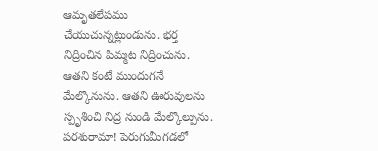ఆమృతలేపము చేయుచున్నట్లుండును. భర్త నిద్రించిన పిమ్మట నిద్రించును. ఆతని కంటే ముందుగనే మేల్కొనును. ఆతని ఊరువులను స్పృశించి నిద్ర నుండి మేల్కొల్పును.
పరశురామా! పెరుగుమీగడలో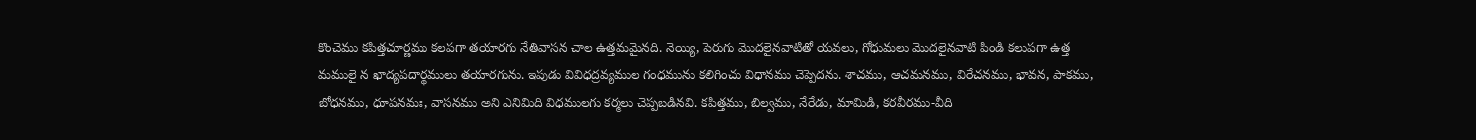కొంచెము కపిత్తచూర్ణము కలపగా తయారగు నేతివాసన చాల ఉత్తమమైనది. నెయ్యి, పెరుగు మొదలైనవాటితో యవలు, గోధుమలు మొదలైనవాటి పిండి కలుపగా ఉత్త మములై న ఖాద్యపదార్థములు తయారగును. ఇపుడు వివిధద్రవ్యముల గంధమును కలిగించు విధానము చెప్పెదను. శాచము, ఆచమనము, విరేచనము, భావన, పాకము, బోధనము, ధూపనమః, వాసనము అని ఎనిమిది విధములగు కర్మలు చెప్పబడినవి. కపిత్తము, బిల్వము, నేరేడు, మామిడి, కరవీరము-వీది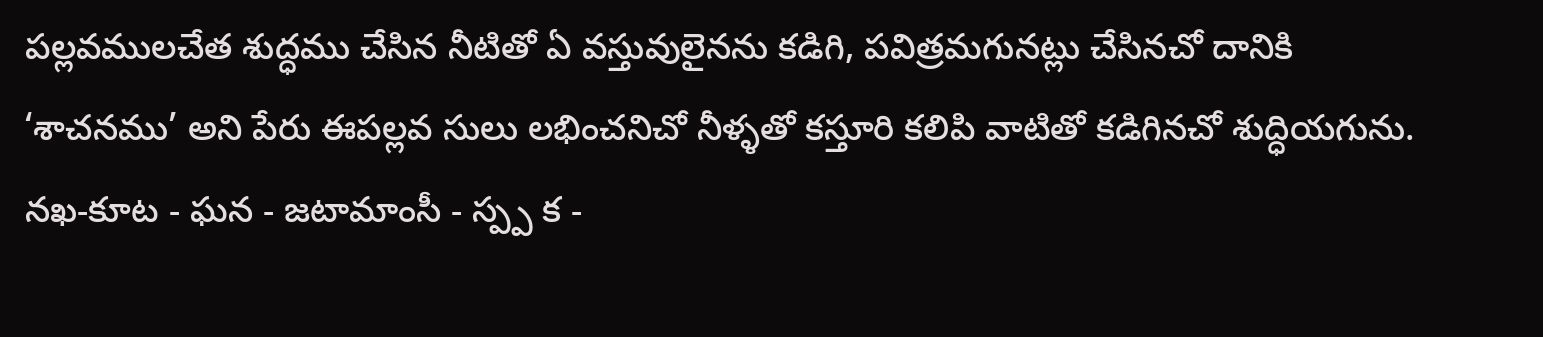పల్లవములచేత శుద్ధము చేసిన నీటితో ఏ వస్తువులైనను కడిగి, పవిత్రమగునట్లు చేసినచో దానికి ‘శాచనము’ అని పేరు ఈపల్లవ సులు లభించనిచో నీళ్ళతో కస్తూరి కలిపి వాటితో కడిగినచో శుద్ధియగును. నఖ-కూట - ఘన - జటామాంసీ - స్ప్ప క -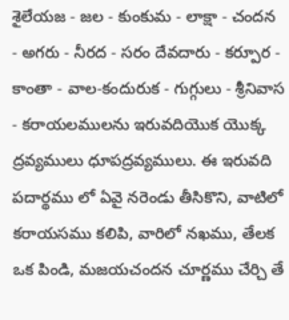శైలేయజ - జల - కుంకుమ - లాక్షా - చందన - అగరు - నీరద - సరం దేవదారు - కర్పూర - కాంతా - వాల-కందురుక - గుగ్గులు - శ్రీనివాస - కరాయలములను ఇరువదియొక యొక్క ద్రవ్యములు ధూపద్రవ్యములు. ఈ ఇరువది పదార్థము లో ఏవై నరెండు తీసికొని, వాటిలో కరాయసము కలిపి, వారిలో నఖము, తేలక ఒక పిండి, మజయచందన చూర్ణము చేర్చి తే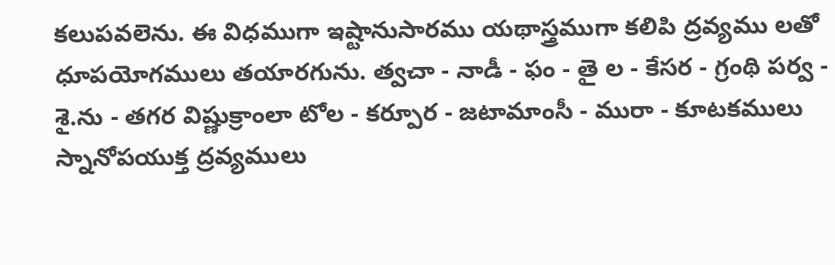కలుపవలెను. ఈ విధముగా ఇష్టానుసారము యథాస్త్రముగా కలిపి ద్రవ్యము లతో ధూపయోగములు తయారగును. త్వచా - నాడీ - ఫం - తై ల - కేసర - గ్రంథి పర్వ - శై.ను - తగర విష్ణుక్రాంలా టోల - కర్పూర - జటామాంసీ - మురా - కూటకములు స్నానోపయుక్త ద్రవ్యములు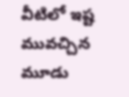వీటిలో ఇష్ట మువచ్చిన మూడు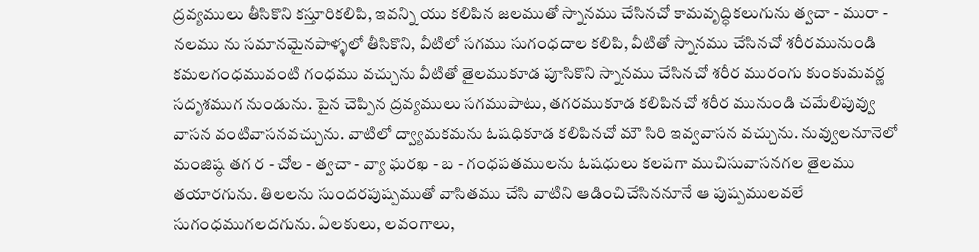ద్రవ్యములు తీసికొని కస్తూరికలిపి, ఇవన్ని యు కలిపిన జలముతో స్నానము చేసినచో కామవృద్ధికలుగును త్వచా - మురా - నలము ను సమానమైనపాళ్ళలో తీసికొని, వీటిలో సగము సుగంధదాల కలిపి, వీటితో స్నానము చేసినచో శరీరమునుండి కమలగంధమువంటి గంధము వచ్చును వీటితో తైలముకూడ పూసికొని స్నానము చేసినచో శరీర మురంగు కుంకుమవర్ణ సదృశముగ నుండును. పైన చెప్పిన ద్రవ్యములు సగముపాటు, తగరముకూడ కలిపినచో శరీర మునుండి చమేలిపువ్వు వాసన వంటివాసనవచ్చును. వాటిలో ద్వ్యామకమను ఓషధికూడ కలిపినచో మౌ సిరి ఇవ్వవాసన వచ్చును. నువ్వులనూనెలో మంజిష్ఠ తగ ర - చోల - త్వచా - వ్యా ఘరఖ - బ - గంధపతములను ఓషధులు కలపగా ముచిసువాసనగల తైలము తయారగును. తిలలను సుందరపుష్పముతో వాసితము చేసి వాటిని ఆడించిచేసిననూనే ఆ పుష్పములవలే సుగంధముగలదగును. ఏలకులు, లవంగాలు,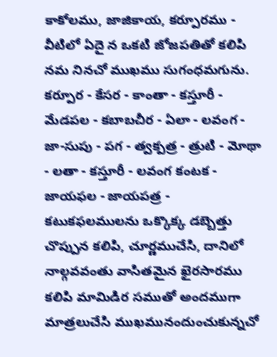కాకోలము, జాజికాయ, కర్పూరము - వీటిలో ఏదై న ఒకటి జోజపతితో కలిపి నమ నినచో ముఖము సుగంధమగును. కర్పూర - కేసర - కాంతా - కస్తూరీ - మేడపల - కబాబచీర - ఏలా - లవంగ - జా-సుపు - పగ - త్వక్పత్ర - త్రుటి - మోథా - లతా - కస్తూరీ - లవంగ కంటక - జాయఫల - జాయపత్ర - కటుకఫలములను ఒక్కొక్క డబ్బెత్తు చొప్పున కలిపి, చూర్ణముచేసి, దానిలో నాల్గవవంతు వాసితమైన ఖైరసారము కలిపి మామిడిర సముతో అందముగా మాత్రలుచేసి ముఖమునందుంచుకున్నచో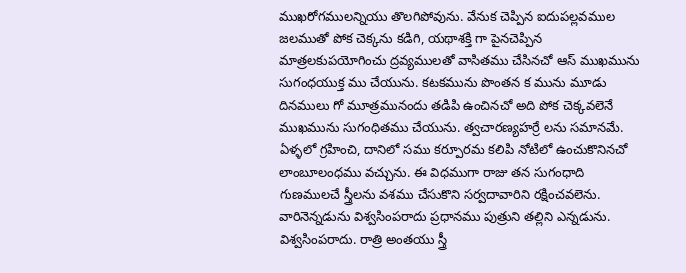ముఖరోగములన్నియు తొలగిపోవును. వేనుక చెప్పిన ఐదుపల్లవముల జలముతో పోక చెక్కను కడిగి, యథాశక్తి గా పైనచెప్పిన మాత్రలకుపయోగించు ద్రవ్యములతో వాసితము చేసినచో ఆస్ ముఖమును సుగంధయుక్త ము చేయును. కటకమును పొంతన క మును మూడు దినములు గో మూత్రమునందు తడిపి ఉంచినచో అది పోక చెక్కవలెనే ముఖమును సుగంధితము చేయును. త్వచారణ్యహర్రే లను సమానమే. ఏళ్ళలో గ్రహించి, దానిలో సము కర్పూరమ కలిపి నోటిలో ఉంచుకొనినచో లాంబూలంధము వచ్చును. ఈ విధముగా రాజు తన సుగంధాది గుణములచే స్త్రీలను వశము చేసుకొని సర్వదావారిని రక్షించవలెను. వారినెన్నడును విశ్వసింపరాదు ప్రధానము పుత్రుని తల్లిని ఎన్నడును. విశ్వసింపరాదు. రాత్రి అంతయు స్త్రీ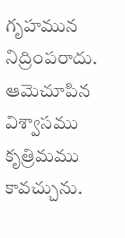గృహమున నిద్రింపరాదు. ఆమెచూపిన విశ్వాసము కృత్రిమము కావచ్చును.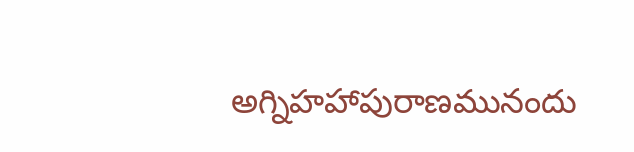అగ్నిహహాపురాణమునందు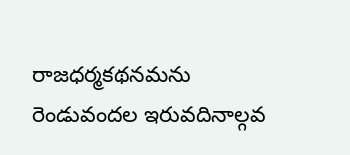రాజధర్మకథనమను రెండువందల ఇరువదినాల్గవ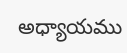అధ్యాయము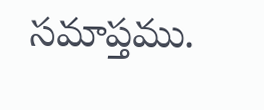సమాప్తము.